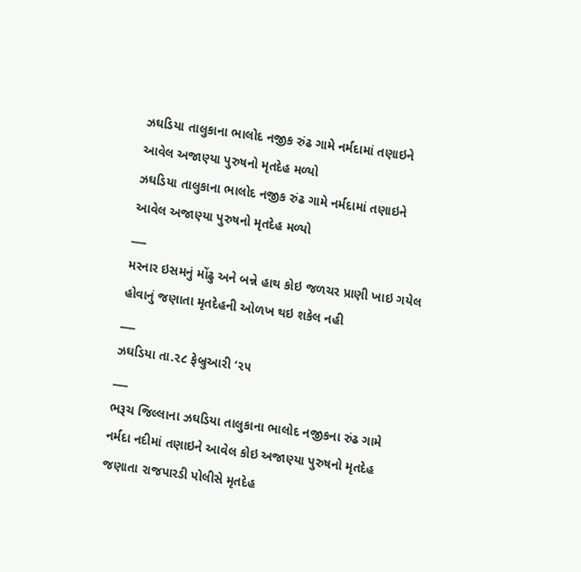ઝઘડિયા તાલુકાના ભાલોદ નજીક રુંઢ ગામે નર્મદામાં તણાઇને આવેલ અજાણ્યા પુરુષનો મૃતદેહ મળ્યો
ઝઘડિયા તાલુકાના ભાલોદ નજીક રુંઢ ગામે નર્મદામાં તણાઇને આવેલ અજાણ્યા પુરુષનો મૃતદેહ મળ્યો
___
મરનાર ઇસમનું મોંઢુ અને બન્ને હાથ કોઇ જળચર પ્રાણી ખાઇ ગયેલ હોવાનું જણાતા મૃતદેહની ઓળખ થઇ શકેલ નહી
___
ઝઘડિયા તા.૨૮ ફેબ્રુઆરી ‘૨૫
___
ભરૂચ જિલ્લાના ઝઘડિયા તાલુકાના ભાલોદ નજીકના રુંઢ ગામે નર્મદા નદીમાં તણાઇને આવેલ કોઇ અજાણ્યા પુરુષનો મૃતદેહ જણાતા રાજપારડી પોલીસે મૃતદેહ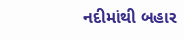નદીમાંથી બહાર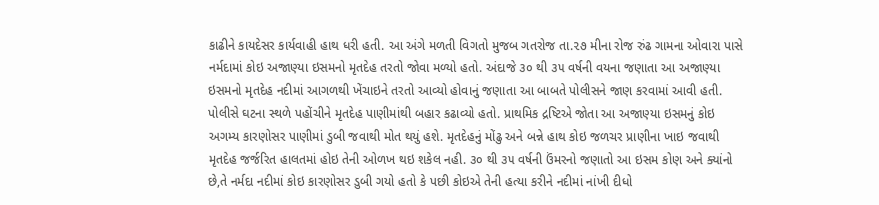કાઢીને કાયદેસર કાર્યવાહી હાથ ધરી હતી. આ અંગે મળતી વિગતો મુજબ ગતરોજ તા.૨૭ મીના રોજ રુંઢ ગામના ઓવારા પાસે નર્મદામાં કોઇ અજાણ્યા ઇસમનો મૃતદેહ તરતો જોવા મળ્યો હતો. અંદાજે ૩૦ થી ૩૫ વર્ષની વયના જણાતા આ અજાણ્યા ઇસમનો મૃતદેહ નદીમાં આગળથી ખેંચાઇને તરતો આવ્યો હોવાનું જણાતા આ બાબતે પોલીસને જાણ કરવામાં આવી હતી. પોલીસે ઘટના સ્થળે પહોંચીને મૃતદેહ પાણીમાંથી બહાર કઢાવ્યો હતો. પ્રાથમિક દ્રષ્ટિએ જોતા આ અજાણ્યા ઇસમનું કોઇ અગમ્ય કારણોસર પાણીમાં ડુબી જવાથી મોત થયું હશે. મૃતદેહનું મોંઢુ અને બન્ને હાથ કોઇ જળચર પ્રાણીના ખાઇ જવાથી મૃતદેહ જર્જરિત હાલતમાં હોઇ તેની ઓળખ થઇ શકેલ નહી. ૩૦ થી ૩૫ વર્ષની ઉંમરનો જણાતો આ ઇસમ કોણ અને ક્યાંનો છે,તે નર્મદા નદીમાં કોઇ કારણોસર ડુબી ગયો હતો કે પછી કોઇએ તેની હત્યા કરીને નદીમાં નાંખી દીધો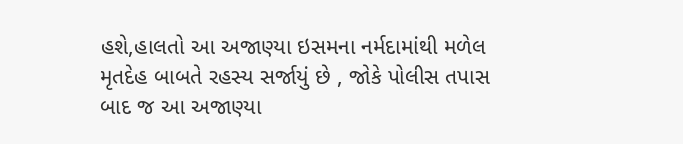હશે,હાલતો આ અજાણ્યા ઇસમના નર્મદામાંથી મળેલ મૃતદેહ બાબતે રહસ્ય સર્જાયું છે , જોકે પોલીસ તપાસ બાદ જ આ અજાણ્યા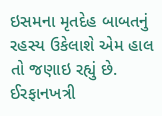ઇસમના મૃતદેહ બાબતનું રહસ્ય ઉકેલાશે એમ હાલ તો જણાઇ રહ્યું છે.
ઈરફાનખત્રી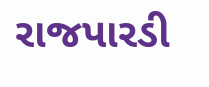રાજપારડી